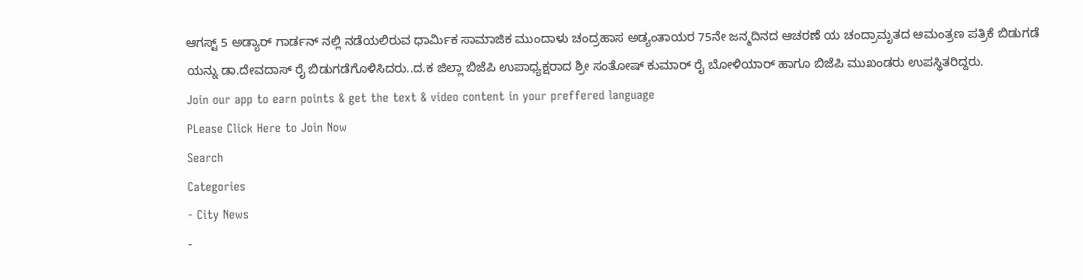ಆಗಸ್ಟ್ 5 ಅಡ್ಯಾರ್ ಗಾರ್ಡನ್ ನಲ್ಲಿ ನಡೆಯಲಿರುವ ಧಾರ್ಮಿಕ ಸಾಮಾಜಿಕ ಮುಂದಾಳು ಚಂದ್ರಹಾಸ ಅಡ್ಯಂತಾಯರ 75ನೇ ಜನ್ಮದಿನದ ಆಚರಣೆ ಯ ಚಂದ್ರಾಮೃತದ ಆಮಂತ್ರಣ ಪತ್ರಿಕೆ ಬಿಡುಗಡೆ ಯನ್ನು ಡಾ.ದೇವದಾಸ್ ರೈ ಬಿಡುಗಡೆಗೊಳಿಸಿದರು..ದ.ಕ ಜಿಲ್ಲಾ ಬಿಜೆಪಿ ಉಪಾಧ್ಯಕ್ಷರಾದ ಶ್ರೀ ಸಂತೋಷ್ ಕುಮಾರ್ ರೈ ಬೋಳಿಯಾರ್ ಹಾಗೂ ಬಿಜೆಪಿ ಮುಖಂಡರು ಉಪಸ್ಥಿತರಿದ್ದರು.
Join our app to earn points & get the text & video content in your preffered language
PLease Click Here to Join Now
Search
Categories
- City News
-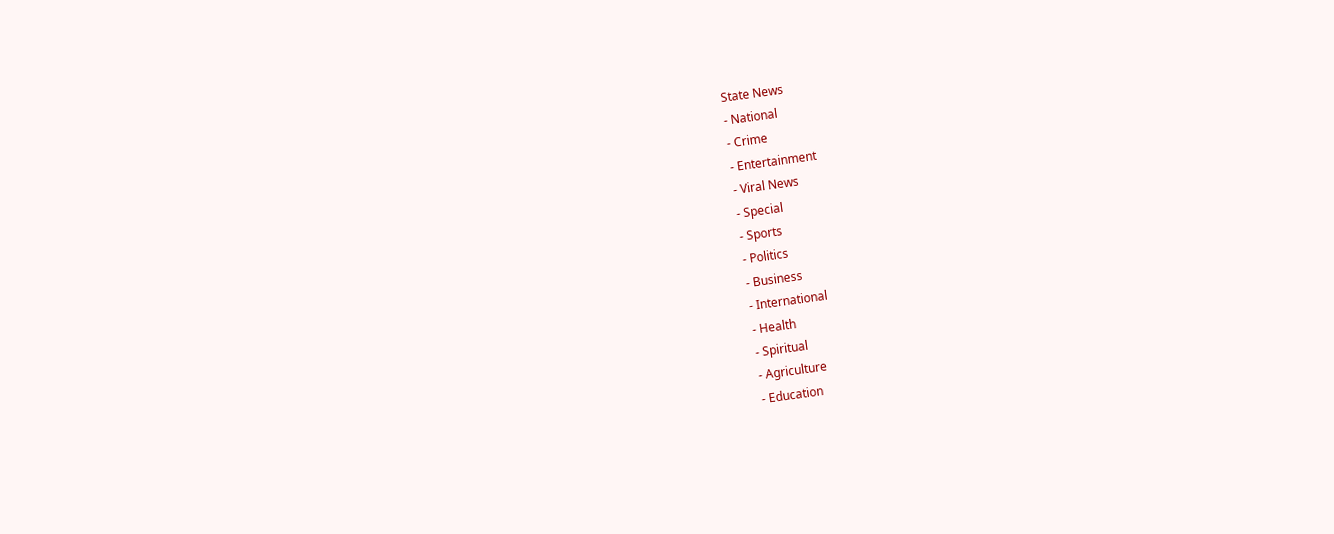State News
- National
- Crime
- Entertainment
- Viral News
- Special
- Sports
- Politics
- Business
- International
- Health
- Spiritual
- Agriculture
- Education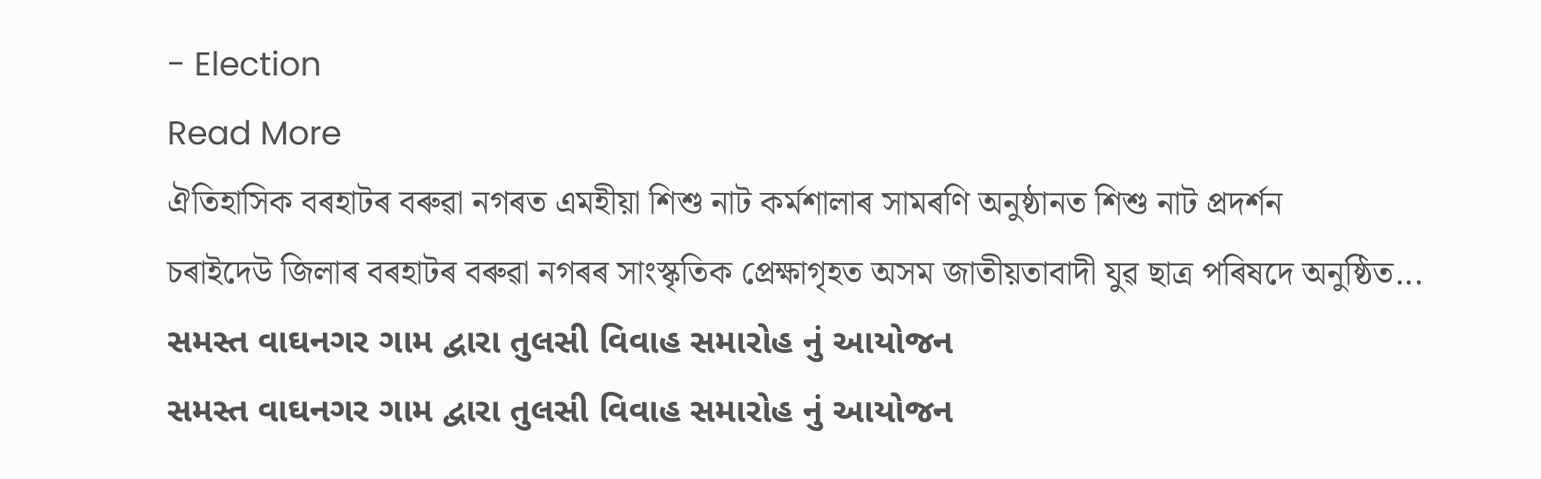- Election
Read More
ঐতিহাসিক বৰহাটৰ বৰুৱা নগৰত এমহীয়া শিশু নাট কৰ্মশালাৰ সামৰণি অনুষ্ঠানত শিশু নাট প্ৰদৰ্শন
চৰাইদেউ জিলাৰ বৰহাটৰ বৰুৱা নগৰৰ সাংস্কৃতিক প্ৰেক্ষাগৃহত অসম জাতীয়তাবাদী যুৱ ছাত্ৰ পৰিষদে অনুষ্ঠিত...
સમસ્ત વાઘનગર ગામ દ્વારા તુલસી વિવાહ સમારોહ નું આયોજન
સમસ્ત વાઘનગર ગામ દ્વારા તુલસી વિવાહ સમારોહ નું આયોજન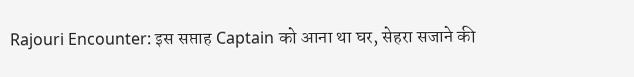Rajouri Encounter: इस सप्ताह Captain को आना था घर, सेहरा सजाने की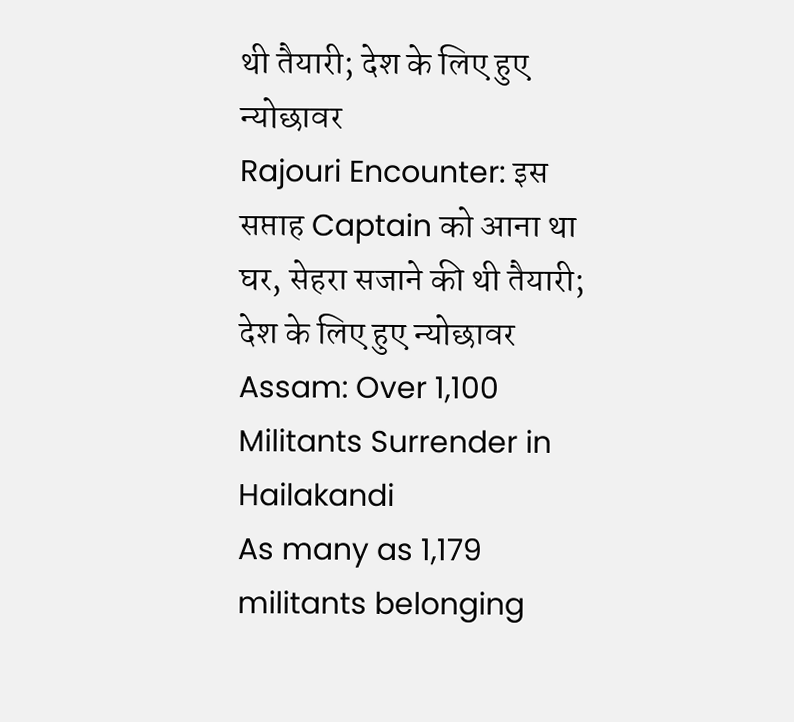थी तैयारी; देश के लिए हुए न्योछावर
Rajouri Encounter: इस सप्ताह Captain को आना था घर, सेहरा सजाने की थी तैयारी; देश के लिए हुए न्योछावर
Assam: Over 1,100 Militants Surrender in Hailakandi
As many as 1,179 militants belonging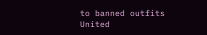to banned outfits United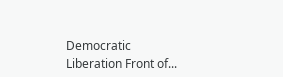Democratic Liberation Front of...